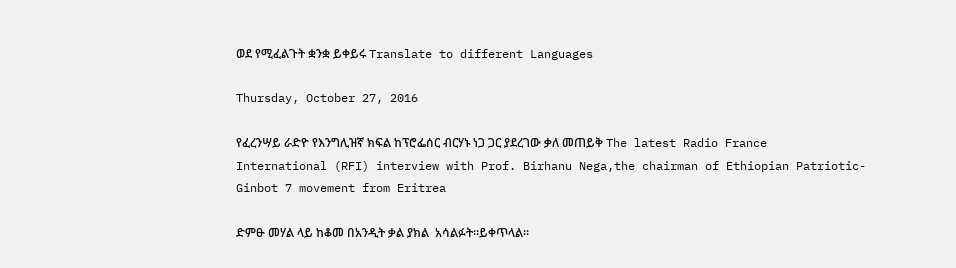ወደ የሚፈልጉት ቋንቋ ይቀይሩ Translate to different Languages

Thursday, October 27, 2016

የፈረንሣይ ራድዮ የእንግሊዝኛ ክፍል ከፕሮፌሰር ብርሃኑ ነጋ ጋር ያደረገው ቃለ መጠይቅ The latest Radio France International (RFI) interview with Prof. Birhanu Nega,the chairman of Ethiopian Patriotic-Ginbot 7 movement from Eritrea

ድምፁ መሃል ላይ ከቆመ በአንዲት ቃል ያክል  አሳልፉት።ይቀጥላል።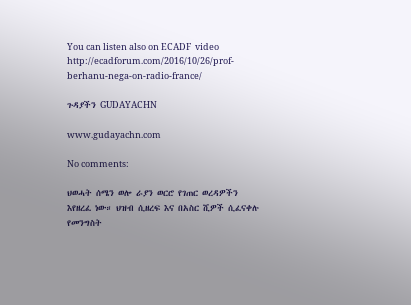You can listen also on ECADF  video  http://ecadforum.com/2016/10/26/prof-berhanu-nega-on-radio-france/

ጉዳያችን GUDAYACHN

www.gudayachn.com

No comments:

ህወሓት ሰሜን ወሎ ራያን ወርሮ የገጠር ወረዳዎችን እየዘረፈ ነው። ህዝብ ሲዘረፍ እና በአስር ሺዎች ሲፈናቀሉ የመንግስት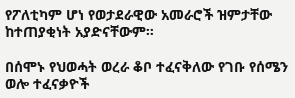የፖለቲካም ሆነ የወታደራዊው አመራሮች ዝምታቸው ከተጠያቂነት አያድናቸውም።

በሰሞኑ የህወሓት ወረራ ቆቦ ተፈናቅለው የገቡ የሰሜን ወሎ ተፈናቃዮች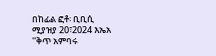በከፊል ፎቶ፡ ቢቢሲ ሚያዝያ 20፣2024 እኤአ ''ቅጥ አምባሩ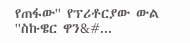የጠፋው'' የፕሪቶርያው ውል   ''ስኩዌር ዋን&#...